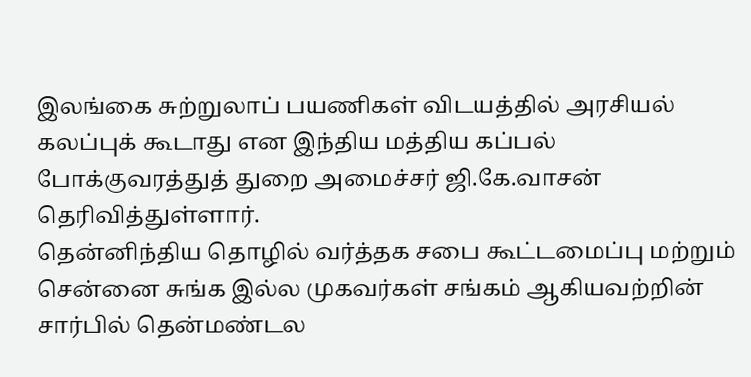இலங்கை சுற்றுலாப் பயணிகள் விடயத்தில் அரசியல் கலப்புக் கூடாது என இந்திய மத்திய கப்பல் போக்குவரத்துத் துறை அமைச்சர் ஜி.கே.வாசன் தெரிவித்துள்ளார்.
தென்னிந்திய தொழில் வர்த்தக சபை கூட்டமைப்பு மற்றும் சென்னை சுங்க இல்ல முகவர்கள் சங்கம் ஆகியவற்றின் சார்பில் தென்மண்டல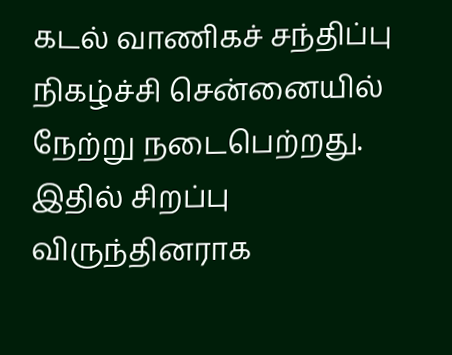கடல் வாணிகச் சந்திப்பு நிகழ்ச்சி சென்னையில் நேற்று நடைபெற்றது. இதில் சிறப்பு விருந்தினராக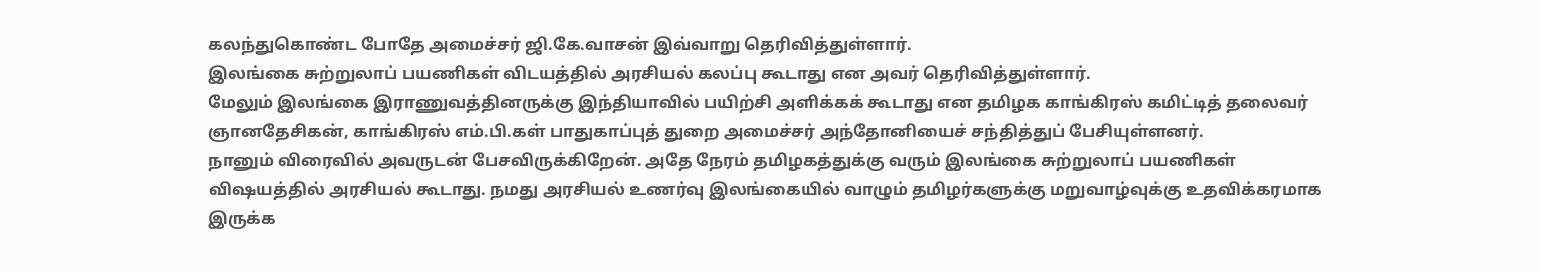கலந்துகொண்ட போதே அமைச்சர் ஜி.கே.வாசன் இவ்வாறு தெரிவித்துள்ளார்.
இலங்கை சுற்றுலாப் பயணிகள் விடயத்தில் அரசியல் கலப்பு கூடாது என அவர் தெரிவித்துள்ளார்.
மேலும் இலங்கை இராணுவத்தினருக்கு இந்தியாவில் பயிற்சி அளிக்கக் கூடாது என தமிழக காங்கிரஸ் கமிட்டித் தலைவர் ஞானதேசிகன், காங்கிரஸ் எம்.பி.கள் பாதுகாப்புத் துறை அமைச்சர் அந்தோனியைச் சந்தித்துப் பேசியுள்ளனர்.
நானும் விரைவில் அவருடன் பேசவிருக்கிறேன். அதே நேரம் தமிழகத்துக்கு வரும் இலங்கை சுற்றுலாப் பயணிகள் விஷயத்தில் அரசியல் கூடாது. நமது அரசியல் உணர்வு இலங்கையில் வாழும் தமிழர்களுக்கு மறுவாழ்வுக்கு உதவிக்கரமாக இருக்க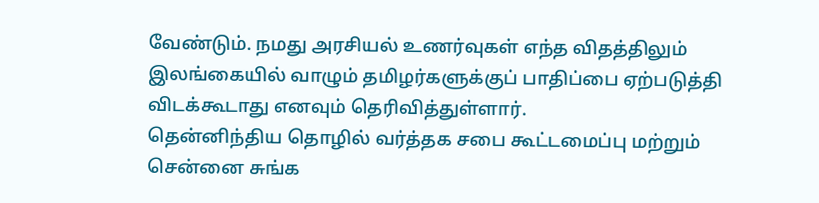வேண்டும். நமது அரசியல் உணர்வுகள் எந்த விதத்திலும் இலங்கையில் வாழும் தமிழர்களுக்குப் பாதிப்பை ஏற்படுத்தி விடக்கூடாது எனவும் தெரிவித்துள்ளார்.
தென்னிந்திய தொழில் வர்த்தக சபை கூட்டமைப்பு மற்றும் சென்னை சுங்க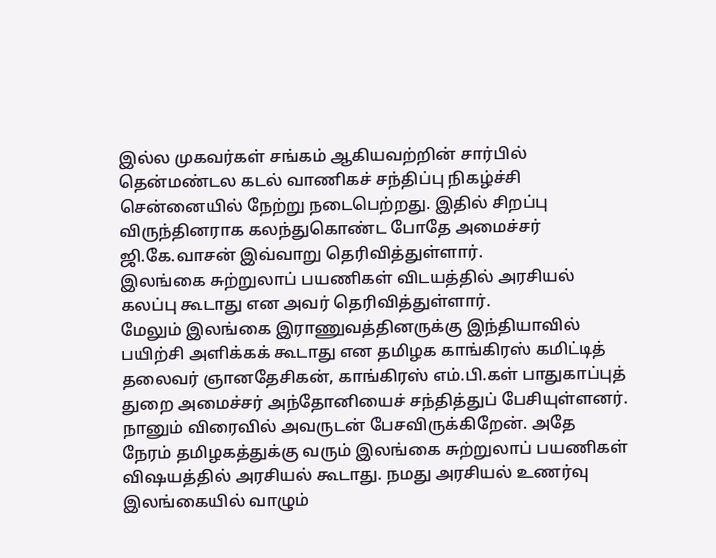இல்ல முகவர்கள் சங்கம் ஆகியவற்றின் சார்பில் தென்மண்டல கடல் வாணிகச் சந்திப்பு நிகழ்ச்சி சென்னையில் நேற்று நடைபெற்றது. இதில் சிறப்பு விருந்தினராக கலந்துகொண்ட போதே அமைச்சர் ஜி.கே.வாசன் இவ்வாறு தெரிவித்துள்ளார்.
இலங்கை சுற்றுலாப் பயணிகள் விடயத்தில் அரசியல் கலப்பு கூடாது என அவர் தெரிவித்துள்ளார்.
மேலும் இலங்கை இராணுவத்தினருக்கு இந்தியாவில் பயிற்சி அளிக்கக் கூடாது என தமிழக காங்கிரஸ் கமிட்டித் தலைவர் ஞானதேசிகன், காங்கிரஸ் எம்.பி.கள் பாதுகாப்புத் துறை அமைச்சர் அந்தோனியைச் சந்தித்துப் பேசியுள்ளனர்.
நானும் விரைவில் அவருடன் பேசவிருக்கிறேன். அதே நேரம் தமிழகத்துக்கு வரும் இலங்கை சுற்றுலாப் பயணிகள் விஷயத்தில் அரசியல் கூடாது. நமது அரசியல் உணர்வு இலங்கையில் வாழும்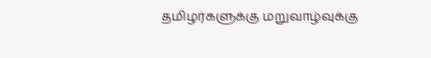தமிழர்களுக்கு மறுவாழ்வுக்கு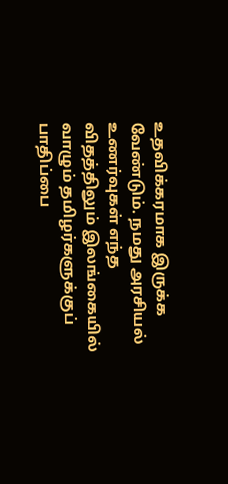உதவிக்கரமாக இருக்க வேண்டும். நமது அரசியல் உணர்வுகள் எந்த விதத்திலும் இலங்கையில் வாழும் தமிழர்களுக்குப் பாதிப்பை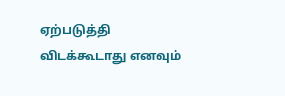ஏற்படுத்தி விடக்கூடாது எனவும்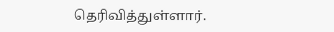தெரிவித்துள்ளார்.